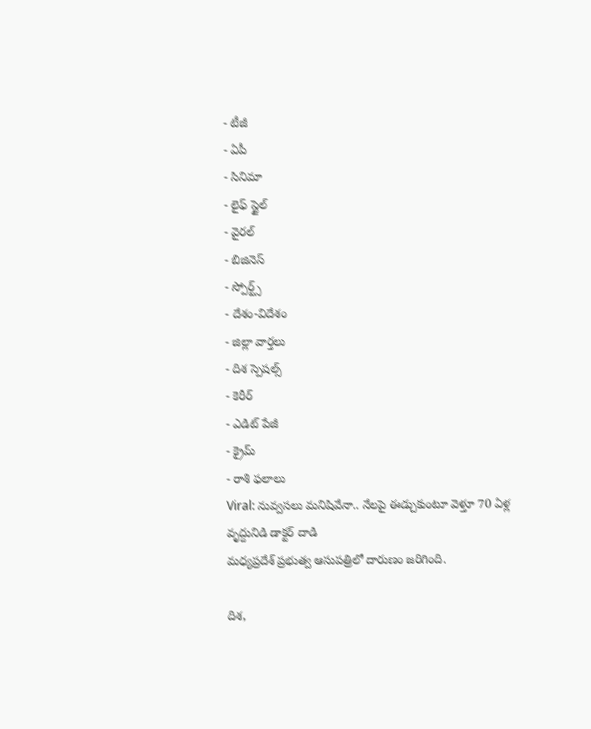- టీజీ
- ఏపీ
- సినిమా
- లైఫ్ స్టైల్
- వైరల్
- బిజినెస్
- స్పోర్ట్స్
- దేశం-విదేశం
- జిల్లా వార్తలు
- దిశ స్పెషల్స్
- కెరీర్
- ఎడిట్ పేజీ
- క్రైమ్
- రాశి ఫలాలు
Viral: నువ్వసలు మనిషివేనా.. నేలపై ఈడ్చుకుంటూ వెళ్తూ 70 ఏళ్ల వృద్దునిడి డాక్టర్ దాడి
మధ్యప్రదేశ్ ప్రభుత్వ ఆసుపత్రిలో దారుణం జరిగింది.

దిశ,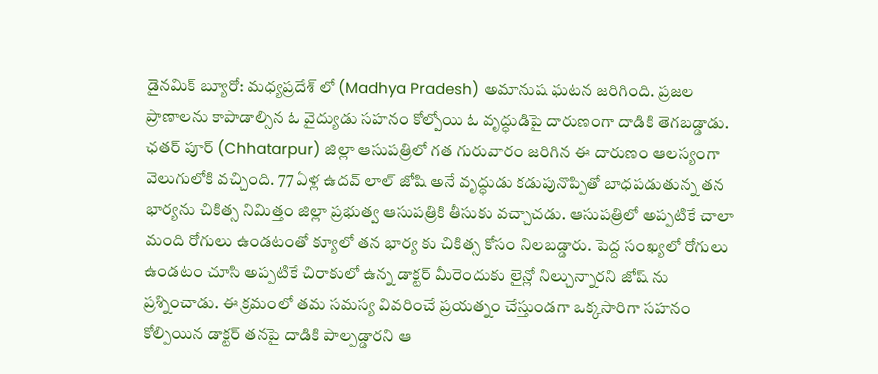డైనమిక్ బ్యూరో: మధ్యప్రదేశ్ లో (Madhya Pradesh) అమానుష ఘటన జరిగింది. ప్రజల ప్రాణాలను కాపాడాల్సిన ఓ వైద్యుడు సహనం కోల్పోయి ఓ వృద్ధుడిపై దారుణంగా దాడికి తెగబడ్డాడు. ఛతర్ పూర్ (Chhatarpur) జిల్లా ఆసుపత్రిలో గత గురువారం జరిగిన ఈ దారుణం ఆలస్యంగా వెలుగులోకి వచ్చింది. 77 ఏళ్ల ఉదవ్ లాల్ జోషి అనే వృద్ధుడు కడుపునొప్పితో బాధపడుతున్న తన భార్యను చికిత్స నిమిత్తం జిల్లా ప్రభుత్వ ఆసుపత్రికి తీసుకు వచ్చాచడు. ఆసుపత్రిలో అప్పటికే చాలా మంది రోగులు ఉండటంతో క్యూలో తన భార్య కు చికిత్స కోసం నిలబడ్డారు. పెద్ద సంఖ్యలో రోగులు ఉండటం చూసి అప్పటికే చిరాకులో ఉన్న డాక్టర్ మీరెందుకు లైన్లో నిల్చున్నారని జోష్ ను ప్రశ్నించాడు. ఈ క్రమంలో తమ సమస్య వివరించే ప్రయత్నం చేస్తుండగా ఒక్కసారిగా సహనం కోల్పియిన డాక్టర్ తనపై దాడికి పాల్పడ్డారని ఆ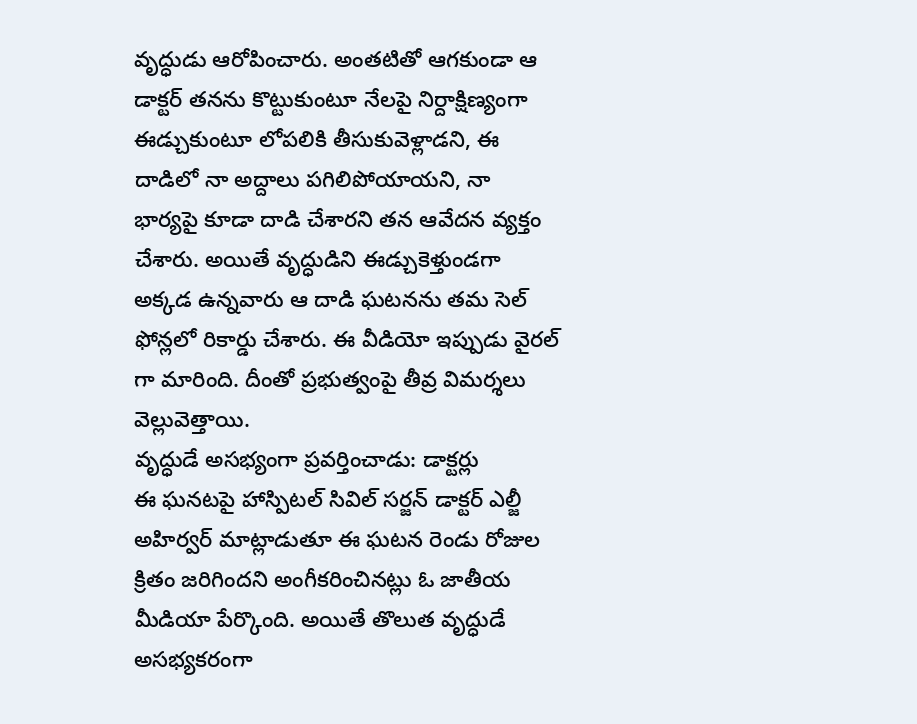వృద్ధుడు ఆరోపించారు. అంతటితో ఆగకుండా ఆ డాక్టర్ తనను కొట్టుకుంటూ నేలపై నిర్దాక్షిణ్యంగా ఈడ్చుకుంటూ లోపలికి తీసుకువెళ్లాడని, ఈ దాడిలో నా అద్దాలు పగిలిపోయాయని, నా భార్యపై కూడా దాడి చేశారని తన ఆవేదన వ్యక్తం చేశారు. అయితే వృద్ధుడిని ఈడ్చుకెళ్తుండగా అక్కడ ఉన్నవారు ఆ దాడి ఘటనను తమ సెల్ ఫోన్లలో రికార్డు చేశారు. ఈ వీడియో ఇప్పుడు వైరల్ గా మారింది. దీంతో ప్రభుత్వంపై తీవ్ర విమర్శలు వెల్లువెత్తాయి.
వృద్ధుడే అసభ్యంగా ప్రవర్తించాడు: డాక్టర్లు
ఈ ఘనటపై హాస్పిటల్ సివిల్ సర్జన్ డాక్టర్ ఎల్జీ అహిర్వర్ మాట్లాడుతూ ఈ ఘటన రెండు రోజుల క్రితం జరిగిందని అంగీకరించినట్లు ఓ జాతీయ మీడియా పేర్కొంది. అయితే తొలుత వృద్ధుడే అసభ్యకరంగా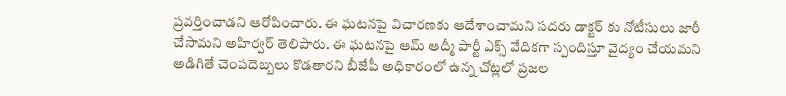ప్రవర్తించాడని ఆరోపించారు. ఈ ఘటనపై విచారణకు ఆదేశాంచామని సదరు డాక్టర్ కు నోటీసులు జారీ చేసామని అహిర్వర్ తెలిపారు. ఈ ఘటనపై ఆమ్ ఆద్మీ పార్టీ ఎక్స్ వేదికగా స్పందిస్తూ వైద్యం చేయమని అడిగితే చెంపదెబ్బలు కొడతారని బీజేపీ అధికారంలో ఉన్న చోట్లలో ప్రజల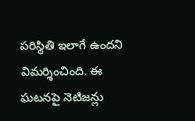పరిస్థితి ఇలాగే ఉందని విమర్శించింది. ఈ ఘటనపై నెటిజన్లు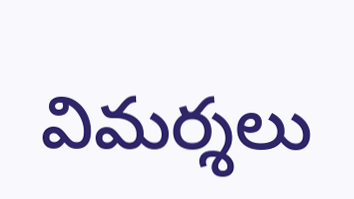విమర్శలు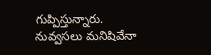గుప్పిస్తున్నారు. నువ్వసలు మనిషివేనా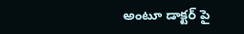అంటూ డాక్టర్ పై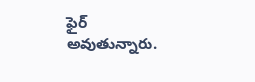ఫైర్ అవుతున్నారు.